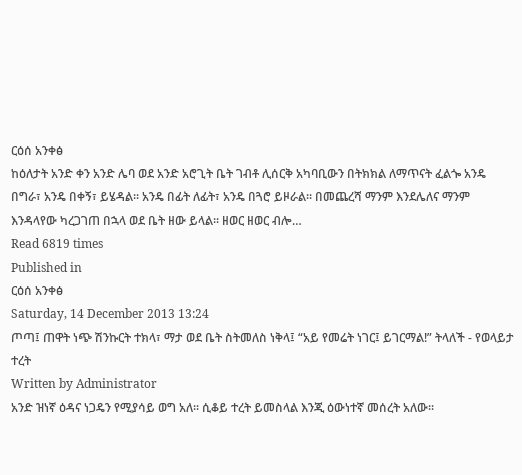ርዕሰ አንቀፅ
ከዕለታት አንድ ቀን አንድ ሌባ ወደ አንድ አሮጊት ቤት ገብቶ ሊሰርቅ አካባቢውን በትክክል ለማጥናት ፈልጐ አንዴ በግራ፣ አንዴ በቀኝ፣ ይሄዳል፡፡ አንዴ በፊት ለፊት፣ አንዴ በጓሮ ይዞራል፡፡ በመጨረሻ ማንም እንደሌለና ማንም እንዳላየው ካረጋገጠ በኋላ ወደ ቤት ዘው ይላል፡፡ ዘወር ዘወር ብሎ…
Read 6819 times
Published in
ርዕሰ አንቀፅ
Saturday, 14 December 2013 13:24
ጦጣ፤ ጠዋት ነጭ ሽንኩርት ተክላ፣ ማታ ወደ ቤት ስትመለስ ነቅላ፤ “አይ የመሬት ነገር፤ ይገርማል!” ትላለች - የወላይታ ተረት
Written by Administrator
አንድ ዝነኛ ዕዳና ነጋዴን የሚያሳይ ወግ አለ፡፡ ሲቆይ ተረት ይመስላል እንጂ ዕውነተኛ መሰረት አለው፡፡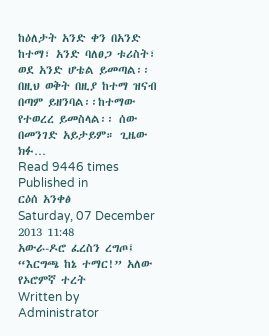ከዕለታት አንድ ቀን በአንድ ከተማ፣ አንድ ባለፀጋ ቱሪስት፣ ወደ አንድ ሆቴል ይመጣል፡፡ በዚህ ወቅት በዚያ ከተማ ዝናብ በጣም ይዘንባል፡፡ከተማው የተወረረ ይመስላል፡፡ ሰው በመንገድ አይታይም። ጊዜው ክፉ…
Read 9446 times
Published in
ርዕሰ አንቀፅ
Saturday, 07 December 2013 11:48
አውራ-ዶሮ ፈረስን ረግጦ፤ “እርግጫ ከኔ ተማር!” አለው የኦሮምኛ ተረት
Written by Administrator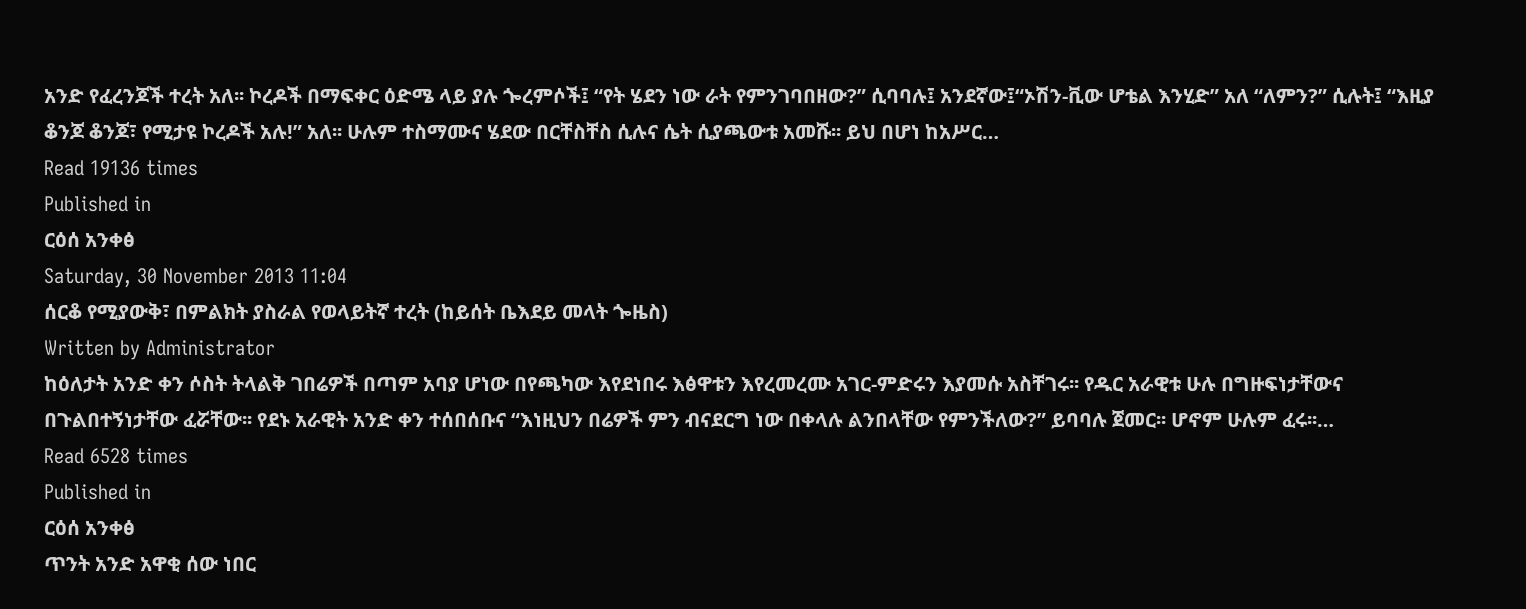አንድ የፈረንጆች ተረት አለ፡፡ ኮረዶች በማፍቀር ዕድሜ ላይ ያሉ ጐረምሶች፤ “የት ሄደን ነው ራት የምንገባበዘው?” ሲባባሉ፤ አንደኛው፤“ኦሽን-ቪው ሆቴል እንሂድ” አለ “ለምን?” ሲሉት፤ “እዚያ ቆንጆ ቆንጆ፣ የሚታዩ ኮረዶች አሉ!” አለ፡፡ ሁሉም ተስማሙና ሄደው በርቸስቸስ ሲሉና ሴት ሲያጫውቱ አመሹ፡፡ ይህ በሆነ ከአሥር…
Read 19136 times
Published in
ርዕሰ አንቀፅ
Saturday, 30 November 2013 11:04
ሰርቆ የሚያውቅ፣ በምልክት ያስራል የወላይትኛ ተረት (ከይሰት ቤእደይ መላት ጐዜስ)
Written by Administrator
ከዕለታት አንድ ቀን ሶስት ትላልቅ ገበሬዎች በጣም አባያ ሆነው በየጫካው እየደነበሩ እፅዋቱን እየረመረሙ አገር-ምድሩን እያመሱ አስቸገሩ፡፡ የዱር አራዊቱ ሁሉ በግዙፍነታቸውና በጉልበተኝነታቸው ፈሯቸው፡፡ የደኑ አራዊት አንድ ቀን ተሰበሰቡና “እነዚህን በሬዎች ምን ብናደርግ ነው በቀላሉ ልንበላቸው የምንችለው?” ይባባሉ ጀመር፡፡ ሆኖም ሁሉም ፈሩ፡፡…
Read 6528 times
Published in
ርዕሰ አንቀፅ
ጥንት አንድ አዋቂ ሰው ነበር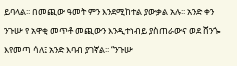ይባላል፡፡ በመጪው ዓመት ምን እንደሚከተል ያውቃል አሉ፡፡ አንድ ቀን ንጉሡ የ አዋቂ መጥቶ መጪውን እንዲተነብይ ያስጠራውና ወደ ሸንጐ እየመጣ ሳለ፤ አንድ እባብ ያገኛል፡፡ “ንጉሡ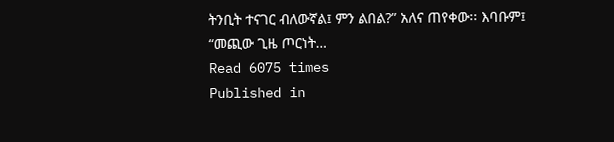ትንቢት ተናገር ብለውኛል፤ ምን ልበል?” አለና ጠየቀው፡፡ እባቡም፤ “መጪው ጊዜ ጦርነት…
Read 6075 times
Published in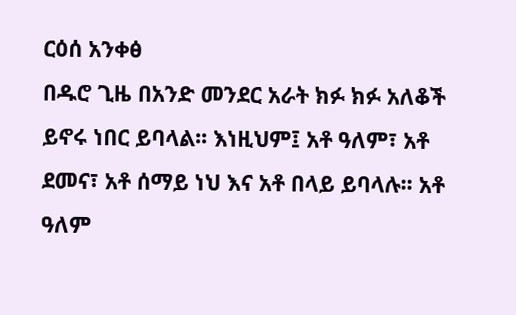ርዕሰ አንቀፅ
በዱሮ ጊዜ በአንድ መንደር አራት ክፉ ክፉ አለቆች ይኖሩ ነበር ይባላል፡፡ እነዚህም፤ አቶ ዓለም፣ አቶ ደመና፣ አቶ ሰማይ ነህ እና አቶ በላይ ይባላሉ፡፡ አቶ ዓለም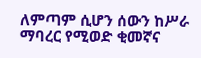ለምጣም ሲሆን ሰውን ከሥራ ማባረር የሚወድ ቂመኛና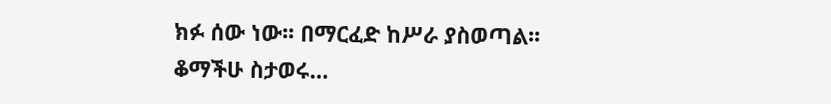ክፉ ሰው ነው፡፡ በማርፈድ ከሥራ ያስወጣል፡፡ ቆማችሁ ስታወሩ…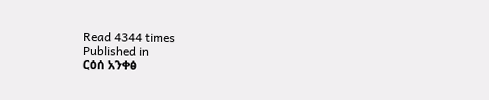Read 4344 times
Published in
ርዕሰ አንቀፅ